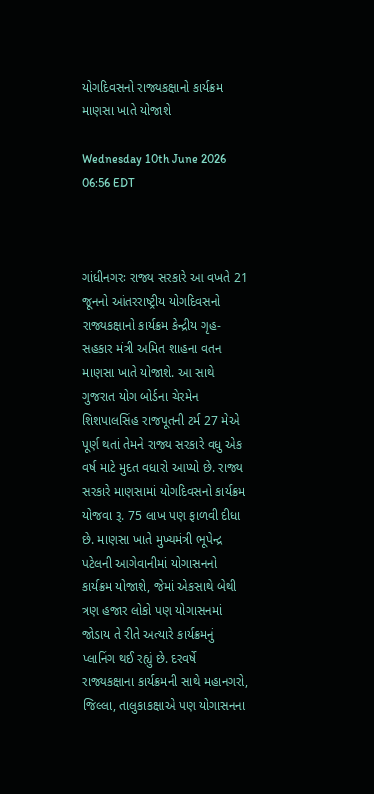યોગદિવસનો રાજ્યકક્ષાનો કાર્યક્રમ માણસા ખાતે યોજાશે

Wednesday 10th June 2026 06:56 EDT



ગાંધીનગરઃ રાજ્ય સરકારે આ વખતે 21 જૂનનો આંતરરાષ્ટ્રીય યોગદિવસનો રાજ્યકક્ષાનો કાર્યક્રમ કેન્દ્રીય ગૃહ-સહકાર મંત્રી અમિત શાહના વતન માણસા ખાતે યોજાશે. આ સાથે ગુજરાત યોગ બોર્ડના ચેરમેન શિશપાલસિંહ રાજપૂતની ટર્મ 27 મેએ પૂર્ણ થતાં તેમને રાજ્ય સરકારે વધુ એક વર્ષ માટે મુદત વધારો આપ્યો છે. રાજ્ય સરકારે માણસામાં યોગદિવસનો કાર્યક્રમ યોજવા રૂ. 75 લાખ પણ ફાળવી દીધા છે. માણસા ખાતે મુખ્યમંત્રી ભૂપેન્દ્ર પટેલની આગેવાનીમાં યોગાસનનો કાર્યક્રમ યોજાશે, જેમાં એકસાથે બેથી ત્રણ હજાર લોકો પણ યોગાસનમાં જોડાય તે રીતે અત્યારે કાર્યક્રમનું પ્લાનિંગ થઈ રહ્યું છે. દરવર્ષે રાજ્યકક્ષાના કાર્યક્રમની સાથે મહાનગરો, જિલ્લા, તાલુકાકક્ષાએ પણ યોગાસનના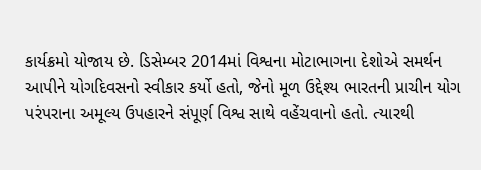કાર્યક્રમો યોજાય છે. ડિસેમ્બર 2014માં વિશ્વના મોટાભાગના દેશોએ સમર્થન આપીને યોગદિવસનો સ્વીકાર કર્યો હતો, જેનો મૂળ ઉદ્દેશ્ય ભારતની પ્રાચીન યોગ પરંપરાના અમૂલ્ય ઉપહારને સંપૂર્ણ વિશ્વ સાથે વહેંચવાનો હતો. ત્યારથી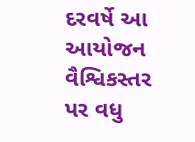દરવર્ષે આ આયોજન વૈશ્વિકસ્તર પર વધુ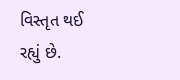વિસ્તૃત થઈ રહ્યું છે.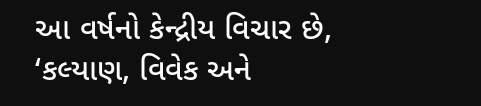આ વર્ષનો કેન્દ્રીય વિચાર છે, ‘કલ્યાણ, વિવેક અને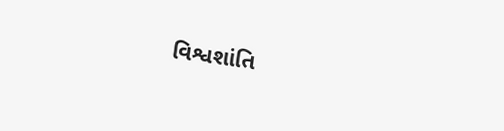વિશ્વશાંતિ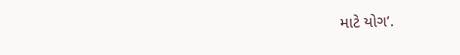માટે યોગ’.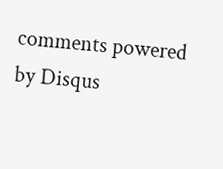comments powered by Disqus